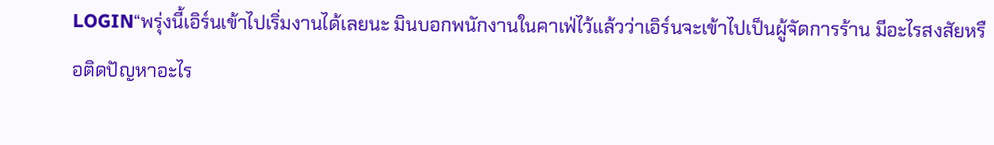LOGIN“พรุ่งนี้เอิร์นเข้าไปเริ่มงานได้เลยนะ มินบอกพนักงานในคาเฟ่ไว้แล้วว่าเอิร์นจะเข้าไปเป็นผู้จัดการร้าน มีอะไรสงสัยหรือติดปัญหาอะไร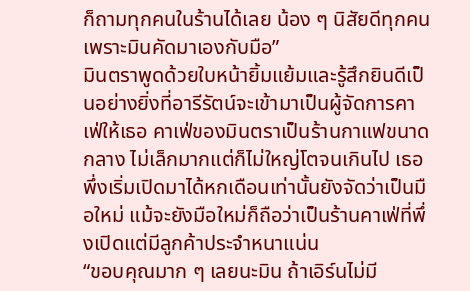ก็ถามทุกคนในร้านได้เลย น้อง ๆ นิสัยดีทุกคนเพราะมินคัดมาเองกับมือ”
มินตราพูดด้วยใบหน้ายิ้มแย้มและรู้สึกยินดีเป็นอย่างยิ่งที่อารีรัตน์จะเข้ามาเป็นผู้จัดการคาเฟ่ให้เธอ คาเฟ่ของมินตราเป็นร้านกาแฟขนาดกลาง ไม่เล็กมากแต่ก็ไม่ใหญ่โตจนเกินไป เธอพึ่งเริ่มเปิดมาได้หกเดือนเท่านั้นยังจัดว่าเป็นมือใหม่ แม้จะยังมือใหม่ก็ถือว่าเป็นร้านคาเฟ่ที่พึ่งเปิดแต่มีลูกค้าประจำหนาแน่น
“ขอบคุณมาก ๆ เลยนะมิน ถ้าเอิร์นไม่มี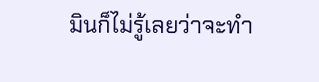มินก็ไม่รู้เลยว่าจะทำ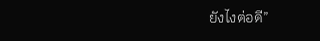ยังไงต่อดี”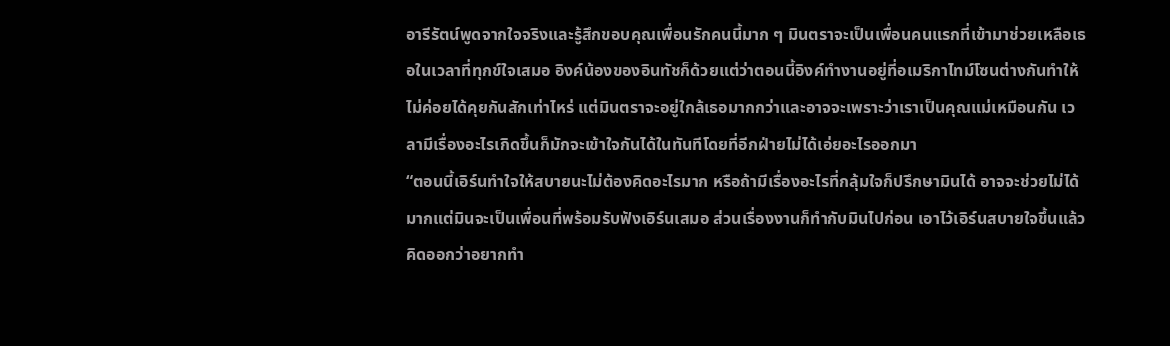อารีรัตน์พูดจากใจจริงและรู้สึกขอบคุณเพื่อนรักคนนี้มาก ๆ มินตราจะเป็นเพื่อนคนแรกที่เข้ามาช่วยเหลือเธอในเวลาที่ทุกข์ใจเสมอ อิงค์น้องของอินทัชก็ด้วยแต่ว่าตอนนี้อิงค์ทำงานอยู่ที่อเมริกาไทม์โซนต่างกันทำให้ไม่ค่อยได้คุยกันสักเท่าไหร่ แต่มินตราจะอยู่ใกล้เธอมากกว่าและอาจจะเพราะว่าเราเป็นคุณแม่เหมือนกัน เวลามีเรื่องอะไรเกิดขึ้นก็มักจะเข้าใจกันได้ในทันทีโดยที่อีกฝ่ายไม่ได้เอ่ยอะไรออกมา
“ตอนนี้เอิร์นทำใจให้สบายนะไม่ต้องคิดอะไรมาก หรือถ้ามีเรื่องอะไรที่กลุ้มใจก็ปรึกษามินได้ อาจจะช่วยไม่ได้มากแต่มินจะเป็นเพื่อนที่พร้อมรับฟังเอิร์นเสมอ ส่วนเรื่องงานก็ทำกับมินไปก่อน เอาไว้เอิร์นสบายใจขึ้นแล้วคิดออกว่าอยากทำ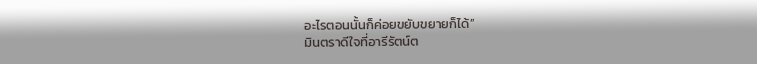อะไรตอนนั้นก็ค่อยขยับขยายก็ได้”
มินตราดีใจที่อารีรัตน์ต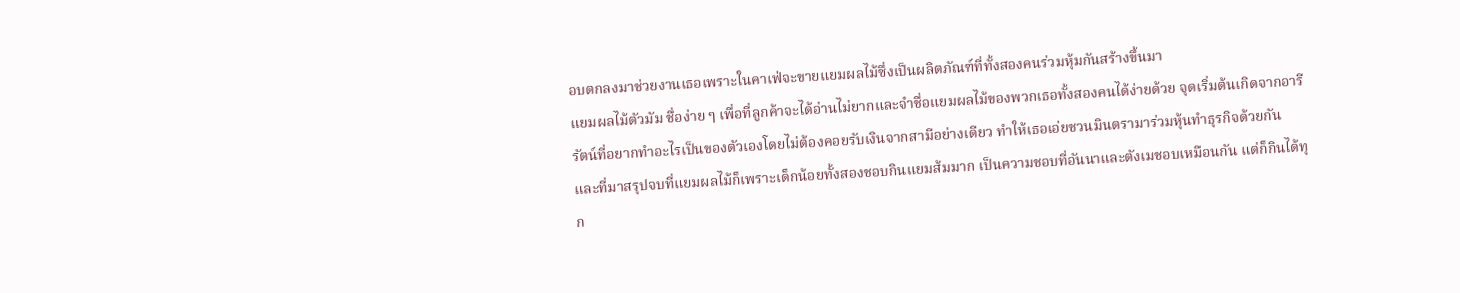อบตกลงมาช่วยงานเธอเพราะในคาเฟ่จะขายแยมผลไม้ซึ่งเป็นผลิตภัณฑ์ที่ทั้งสองคนร่วมหุ้มกันสร้างขึ้นมา
แยมผลไม้ตัวมัม ชื่อง่าย ๆ เพื่อที่ลูกค้าจะได้อ่านไม่ยากและจำชื่อแยมผลไม้ของพวกเธอทั้งสองคนได้ง่ายด้วย จุดเริ่มต้นเกิดจากอารีรัตน์ที่อยากทำอะไรเป็นของตัวเองโดยไม่ต้องคอยรับเงินจากสามีอย่างเดียว ทำให้เธอเอ่ยชวนมินตรามาร่วมหุ้นทำธุรกิจด้วยกัน
และที่มาสรุปจบที่แยมผลไม้ก็เพราะเด็กน้อยทั้งสองชอบกินแยมส้มมาก เป็นความชอบที่อันนาและตังเมชอบเหมือนกัน แต่ก็กินได้ทุก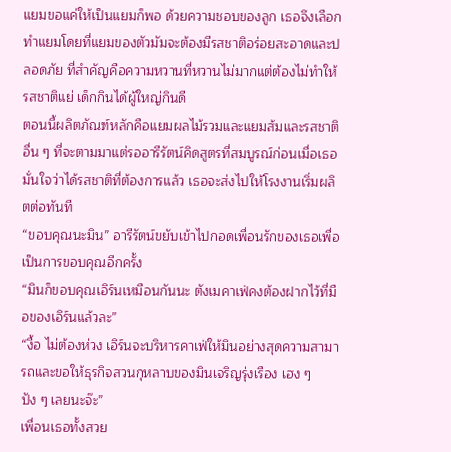แยมขอแค่ให้เป็นแยมก็พอ ด้วยความชอบของลูก เธอจึงเลือกทำแยมโดยที่แยมของตัวมัมจะต้องมีรสชาติอร่อยสะอาดและปลอดภัย ที่สำคัญคือความหวานที่หวานไม่มากแต่ต้องไม่ทำให้รสชาติแย่ เด็กกินได้ผู้ใหญ่กินดี
ตอนนี้ผลิตภัณฑ์หลักคือแยมผลไม้รวมและแยมส้มและรสชาติอื่น ๆ ที่จะตามมาแต่รออารีรัตน์คิดสูตรที่สมบูรณ์ก่อนเมื่อเธอมั่นใจว่าได้รสชาติที่ต้องการแล้ว เธอจะส่งไปให้โรงงานเริ่มผลิตต่อทันที
“ขอบคุณนะมิน” อารีรัตน์ขยับเข้าไปกอดเพื่อนรักของเธอเพื่อเป็นการขอบคุณอีกครั้ง
“มินก็ขอบคุณเอิร์นเหมือนกันนะ ตังเมคาเฟ่คงต้องฝากไว้ที่มือของเอิร์นแล้วละ”
“งื้อ ไม่ต้องห่วง เอิร์นจะบริหารคาเฟ่ให้มินอย่างสุดความสามารถและขอให้ธุรกิจสวนกุหลาบของมินเจริญรุ่งเรือง เฮง ๆ ปัง ๆ เลยนะจ๊ะ”
เพื่อนเธอทั้งสวย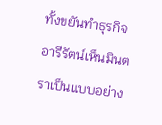ทั้งขยันทำธุรกิจ อารีรัตน์เห็นมินตราเป็นแบบอย่าง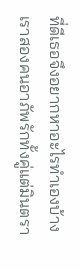ที่ดีเธอจึงอยากหาอะไรทำเองบ้าง เราสองคนอาภัพรักทั้งคู่แต่มินตรา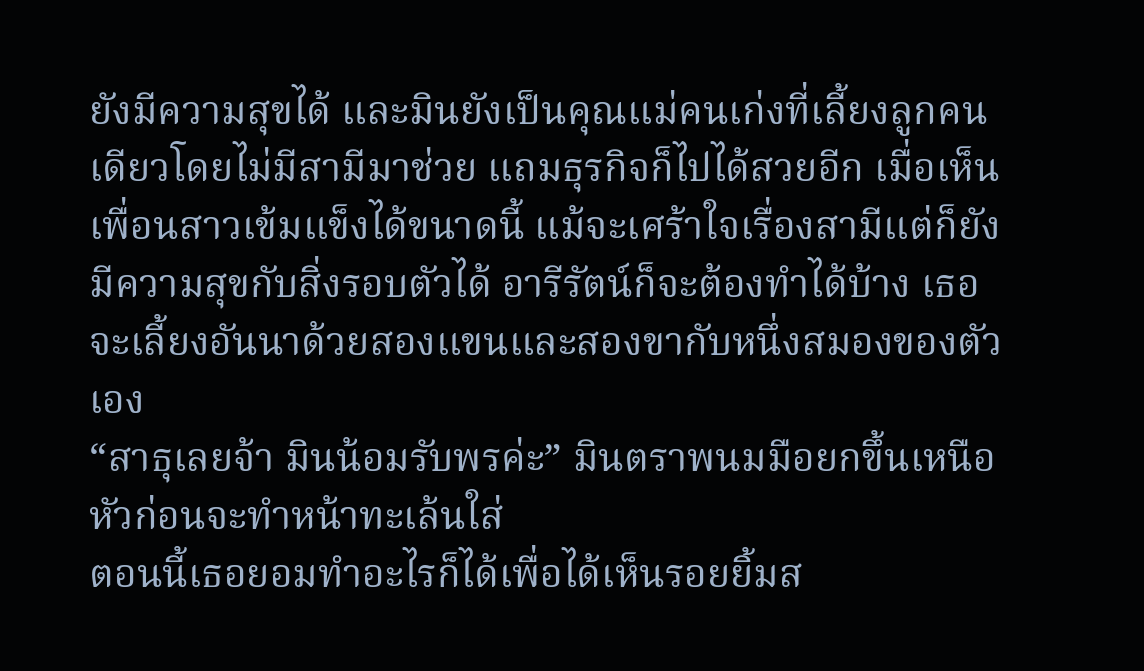ยังมีความสุขได้ และมินยังเป็นคุณแม่คนเก่งที่เลี้ยงลูกคนเดียวโดยไม่มีสามีมาช่วย แถมธุรกิจก็ไปได้สวยอีก เมื่อเห็นเพื่อนสาวเข้มแข็งได้ขนาดนี้ แม้จะเศร้าใจเรื่องสามีแต่ก็ยังมีความสุขกับสิ่งรอบตัวได้ อารีรัตน์ก็จะต้องทำได้บ้าง เธอจะเลี้ยงอันนาด้วยสองแขนและสองขากับหนึ่งสมองของตัวเอง
“สาธุเลยจ้า มินน้อมรับพรค่ะ” มินตราพนมมือยกขึ้นเหนือหัวก่อนจะทำหน้าทะเล้นใส่
ตอนนี้เธอยอมทำอะไรก็ได้เพื่อได้เห็นรอยยิ้มส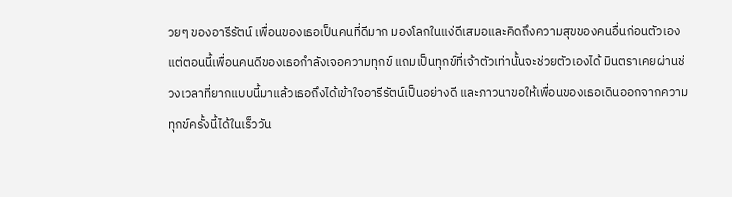วยๆ ของอารีรัตน์ เพื่อนของเธอเป็นคนที่ดีมาก มองโลกในแง่ดีเสมอและคิดถึงความสุขของคนอื่นก่อนตัวเอง แต่ตอนนี้เพื่อนคนดีของเธอกำลังเจอความทุกข์ แถมเป็นทุกข์ที่เจ้าตัวเท่านั้นจะช่วยตัวเองได้ มินตราเคยผ่านช่วงเวลาที่ยากแบบนี้มาแล้วเธอถึงได้เข้าใจอารีรัตน์เป็นอย่างดี และภาวนาขอให้เพื่อนของเธอเดินออกจากความทุกข์ครั้งนี้ได้ในเร็ววัน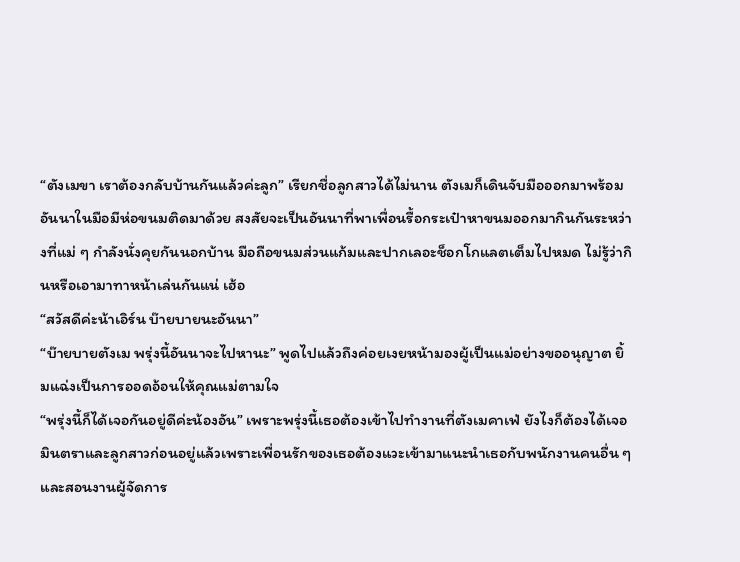“ตังเมขา เราต้องกลับบ้านกันแล้วค่ะลูก” เรียกชื่อลูกสาวได้ไม่นาน ตังเมก็เดินจับมือออกมาพร้อมอันนาในมือมีห่อขนมติดมาด้วย สงสัยจะเป็นอันนาที่พาเพื่อนรื้อกระเป๋าหาขนมออกมากินกันระหว่างที่แม่ ๆ กำลังนั่งคุยกันนอกบ้าน มือถือขนมส่วนแก้มและปากเลอะช็อกโกแลตเต็มไปหมด ไม่รู้ว่ากินหรือเอามาทาหน้าเล่นกันแน่ เฮ้อ
“สวัสดีค่ะน้าเอิร์น บ๊ายบายนะอันนา”
“บ๊ายบายตังเม พรุ่งนี้อันนาจะไปหานะ” พูดไปแล้วถึงค่อยเงยหน้ามองผู้เป็นแม่อย่างขออนุญาต ยิ้มแฉ่งเป็นการออดอ้อนให้คุณแม่ตามใจ
“พรุ่งนี้ก็ได้เจอกันอยู่ดีค่ะน้องอัน” เพราะพรุ่งนี้เธอต้องเข้าไปทำงานที่ตังเมคาเฟ่ ยังไงก็ต้องได้เจอมินตราและลูกสาวก่อนอยู่แล้วเพราะเพื่อนรักของเธอต้องแวะเข้ามาแนะนำเธอกับพนักงานคนอื่น ๆ และสอนงานผู้จัดการ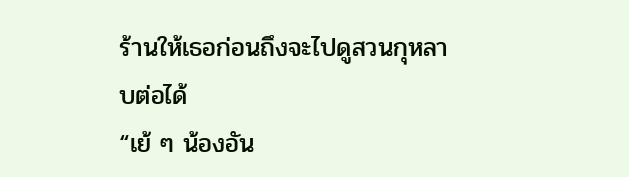ร้านให้เธอก่อนถึงจะไปดูสวนกุหลาบต่อได้
“เย้ ๆ น้องอัน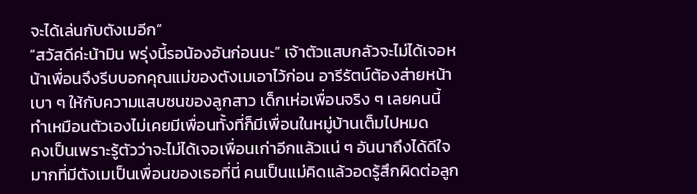จะได้เล่นกับตังเมอีก”
“สวัสดีค่ะน้ามิน พรุ่งนี้รอน้องอันก่อนนะ” เจ้าตัวแสบกลัวจะไม่ได้เจอหน้าเพื่อนจึงรีบบอกคุณแม่ของตังเมเอาไว้ก่อน อารีรัตน์ต้องส่ายหน้าเบา ๆ ให้กับความแสบซนของลูกสาว เด็กเห่อเพื่อนจริง ๆ เลยคนนี้ ทำเหมือนตัวเองไม่เคยมีเพื่อนทั้งที่ก็มีเพื่อนในหมู่บ้านเต็มไปหมด
คงเป็นเพราะรู้ตัวว่าจะไม่ได้เจอเพื่อนเก่าอีกแล้วแน่ ๆ อันนาถึงได้ดีใจมากที่มีตังเมเป็นเพื่อนของเธอที่นี่ คนเป็นแม่คิดแล้วอดรู้สึกผิดต่อลูก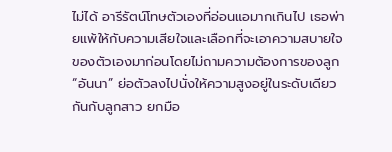ไม่ได้ อารีรัตน์โทษตัวเองที่อ่อนแอมากเกินไป เธอพ่ายแพ้ให้กับความเสียใจและเลือกที่จะเอาความสบายใจของตัวเองมาก่อนโดยไม่ถามความต้องการของลูก
“อันนา” ย่อตัวลงไปนั่งให้ความสูงอยู่ในระดับเดียวกันกับลูกสาว ยกมือ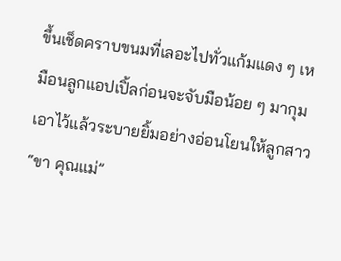ขึ้นเช็ดคราบขนมที่เลอะไปทั่วแก้มแดง ๆ เหมือนลูกแอปเปิ้ลก่อนจะจับมือน้อย ๆ มากุมเอาไว้แล้วระบายยิ้มอย่างอ่อนโยนให้ลูกสาว
“ขา คุณแม่”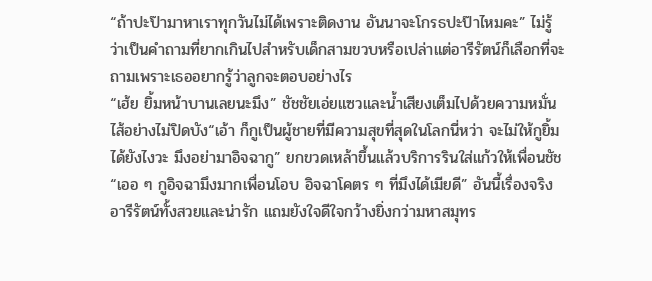“ถ้าปะป๊ามาหาเราทุกวันไม่ได้เพราะติดงาน อันนาจะโกรธปะป๊าไหมคะ” ไม่รู้ว่าเป็นคำถามที่ยากเกินไปสำหรับเด็กสามขวบหรือเปล่าแต่อารีรัตน์ก็เลือกที่จะถามเพราะเธออยากรู้ว่าลูกจะตอบอย่างไร
“เฮ้ย ยิ้มหน้าบานเลยนะมึง” ชัชชัยเอ่ยแซวและน้ำเสียงเต็มไปด้วยความหมั่นไส้อย่างไม่ปิดบัง“เอ้า ก็กูเป็นผู้ชายที่มีความสุขที่สุดในโลกนี่หว่า จะไม่ให้กูยิ้มได้ยังไงวะ มึงอย่ามาอิจฉากู” ยกขวดเหล้าขึ้นแล้วบริการรินใส่แก้วให้เพื่อนชัช“เออ ๆ กูอิจฉามึงมากเพื่อนโอบ อิจฉาโคตร ๆ ที่มึงได้เมียดี” อันนี้เรื่องจริง อารีรัตน์ทั้งสวยและน่ารัก แถมยังใจดีใจกว้างยิ่งกว่ามหาสมุทร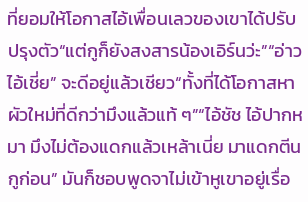ที่ยอมให้โอกาสไอ้เพื่อนเลวของเขาได้ปรับปรุงตัว“แต่กูก็ยังสงสารน้องเอิร์นว่ะ”“อ่าว ไอ้เชี่ย” จะดีอยู่แล้วเชียว“ทั้งที่ได้โอกาสหาผัวใหม่ที่ดีกว่ามึงแล้วแท้ ๆ”“ไอ้ชัช ไอ้ปากหมา มึงไม่ต้องแดกแล้วเหล้าเนี่ย มาแดกตีนกูก่อน” มันก็ชอบพูดจาไม่เข้าหูเขาอยู่เรื่อ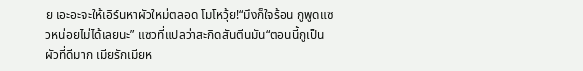ย เอะอะจะให้เอิร์นหาผัวใหม่ตลอด โมโหวุ้ย!“มึงก็ใจร้อน กูพูดแซวหน่อยไม่ได้เลยนะ” แซวที่แปลว่าสะกิดสันตีนมัน“ตอนนี้กูเป็นผัวที่ดีมาก เมียรักเมียห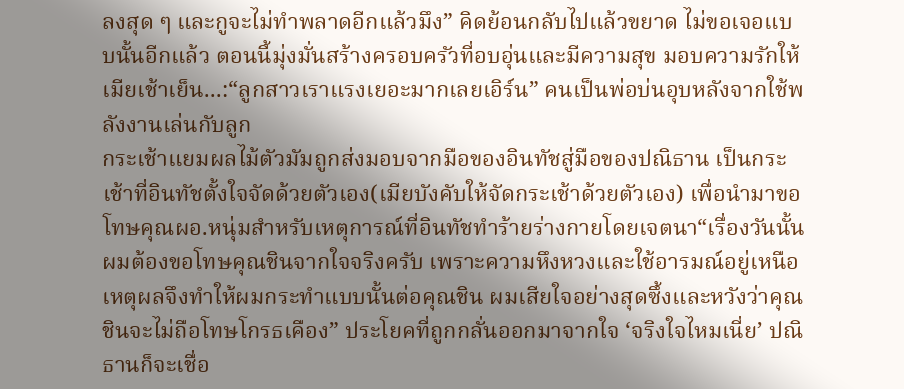ลงสุด ๆ และกูจะไม่ทำพลาดอีกแล้วมึง” คิดย้อนกลับไปแล้วขยาด ไม่ขอเจอแบบนั้นอีกแล้ว ตอนนี้มุ่งมั่นสร้างครอบครัวที่อบอุ่นและมีความสุข มอบความรักให้เมียเช้าเย็น...:“ลูกสาวเราแรงเยอะมากเลยเอิร์น” คนเป็นพ่อบ่นอุบหลังจากใช้พลังงานเล่นกับลูก
กระเช้าแยมผลไม้ตัวมัมถูกส่งมอบจากมือของอินทัชสู่มือของปณิธาน เป็นกระเช้าที่อินทัชตั้งใจจัดด้วยตัวเอง(เมียบังคับให้จัดกระเช้าด้วยตัวเอง) เพื่อนำมาขอโทษคุณผอ.หนุ่มสำหรับเหตุการณ์ที่อินทัชทำร้ายร่างกายโดยเจตนา“เรื่องวันนั้นผมต้องขอโทษคุณชินจากใจจริงครับ เพราะความหึงหวงและใช้อารมณ์อยู่เหนือเหตุผลจึงทำให้ผมกระทำแบบนั้นต่อคุณชิน ผมเสียใจอย่างสุดซึ้งและหวังว่าคุณชินจะไม่ถือโทษโกรธเคือง” ประโยคที่ถูกกลั่นออกมาจากใจ ‘จริงใจไหมเนี่ย’ ปณิธานก็จะเชื่อ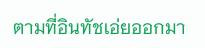ตามที่อินทัชเอ่ยออกมา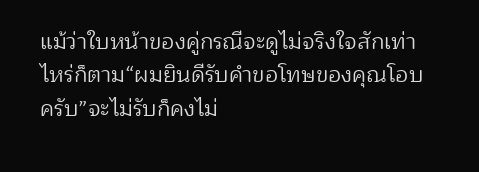แม้ว่าใบหน้าของคู่กรณีจะดูไม่จริงใจสักเท่าไหร่ก็ตาม“ผมยินดีรับคำขอโทษของคุณโอบครับ”จะไม่รับก็คงไม่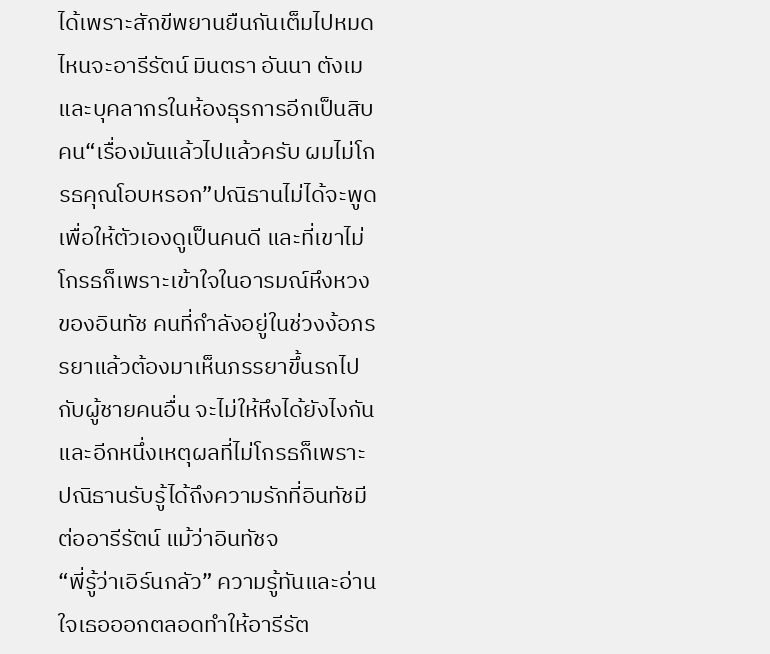ได้เพราะสักขีพยานยืนกันเต็มไปหมด ไหนจะอารีรัตน์ มินตรา อันนา ตังเม และบุคลากรในห้องธุรการอีกเป็นสิบคน“เรื่องมันแล้วไปแล้วครับ ผมไม่โกรธคุณโอบหรอก”ปณิธานไม่ได้จะพูดเพื่อให้ตัวเองดูเป็นคนดี และที่เขาไม่โกรธก็เพราะเข้าใจในอารมณ์หึงหวงของอินทัช คนที่กำลังอยู่ในช่วงง้อภรรยาแล้วต้องมาเห็นภรรยาขึ้นรถไปกับผู้ชายคนอื่น จะไม่ให้หึงได้ยังไงกันและอีกหนึ่งเหตุผลที่ไม่โกรธก็เพราะปณิธานรับรู้ได้ถึงความรักที่อินทัชมีต่ออารีรัตน์ แม้ว่าอินทัชจ
“พี่รู้ว่าเอิร์นกลัว” ความรู้ทันและอ่านใจเธอออกตลอดทำให้อารีรัต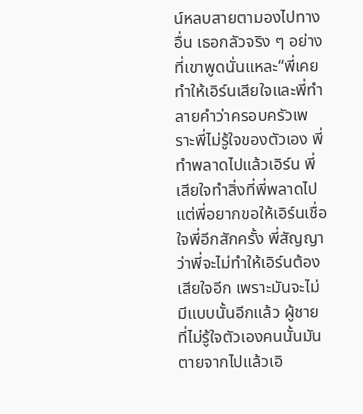น์หลบสายตามองไปทางอื่น เธอกลัวจริง ๆ อย่างที่เขาพูดนั่นแหละ“พี่เคยทำให้เอิร์นเสียใจและพี่ทำลายคำว่าครอบครัวเพราะพี่ไม่รู้ใจของตัวเอง พี่ทำพลาดไปแล้วเอิร์น พี่เสียใจทำสิ่งที่พี่พลาดไป แต่พี่อยากขอให้เอิร์นเชื่อใจพี่อีกสักครั้ง พี่สัญญาว่าพี่จะไม่ทำให้เอิร์นต้องเสียใจอีก เพราะมันจะไม่มีแบบนั้นอีกแล้ว ผู้ชายที่ไม่รู้ใจตัวเองคนนั้นมันตายจากไปแล้วเอิ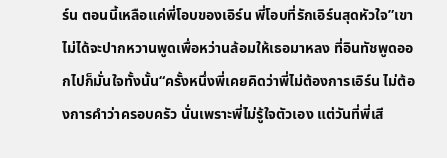ร์น ตอนนี้เหลือแค่พี่โอบของเอิร์น พี่โอบที่รักเอิร์นสุดหัวใจ”เขาไม่ได้จะปากหวานพูดเพื่อหว่านล้อมให้เธอมาหลง ที่อินทัชพูดออกไปก็มั่นใจทั้งนั้น“ครั้งหนึ่งพี่เคยคิดว่าพี่ไม่ต้องการเอิร์น ไม่ต้องการคำว่าครอบครัว นั่นเพราะพี่ไม่รู้ใจตัวเอง แต่วันที่พี่เสี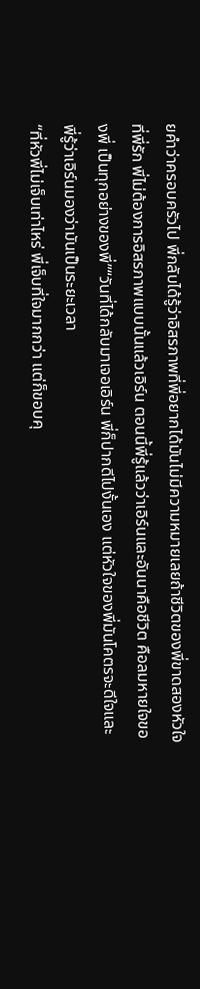ยคำว่าครอบครัวไป พี่กลับได้รู้ว่าอิสรภาพที่พี่อยากได้มันไม่มีความหมายเลยถ้าชีวิตของพี่ขาดสองหัวใจที่พี่รัก พี่ไม่ต้องการอิสรภาพแบบนั้นแล้วเอิร์น ตอนนี้พี่รู้แล้วว่าเอิร์นและอันนาคือชีวิต คือลมหายใจของพี่ เป็นทุกอย่างของพี่”“วันที่ได้กลับมาเจอเอิร์น พี่ก็ปากดีไปงั้นเอง แต่หัวใจของพี่มันโคตรจะดีใจและพี่รู้ว่าเอิร์นมองว่ามันเป็นระยะเวลา
“ที่หัวพี่ไม่เจ็บเท่าไหร่ พี่เจ็บที่ใจมากกว่า แต่ก็ขอบคุ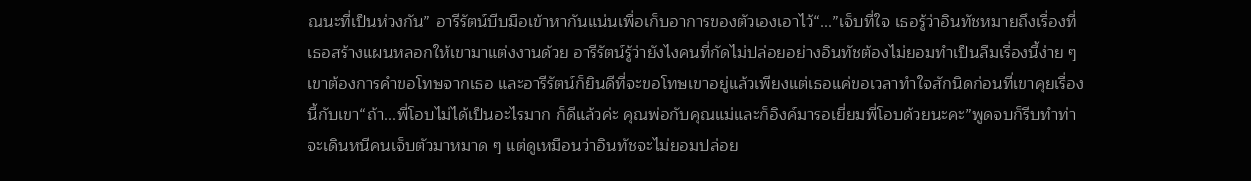ณนะที่เป็นห่วงกัน” อารีรัตน์บีบมือเข้าหากันแน่นเพื่อเก็บอาการของตัวเองเอาไว้“...”เจ็บที่ใจ เธอรู้ว่าอินทัชหมายถึงเรื่องที่เธอสร้างแผนหลอกให้เขามาแต่งงานด้วย อารีรัตน์รู้ว่ายังไงคนที่กัดไม่ปล่อยอย่างอินทัชต้องไม่ยอมทำเป็นลืมเรื่องนี้ง่าย ๆ เขาต้องการคำขอโทษจากเธอ และอารีรัตน์ก็ยินดีที่จะขอโทษเขาอยู่แล้วเพียงแต่เธอแค่ขอเวลาทำใจสักนิดก่อนที่เขาคุยเรื่องนี้กับเขา“ถ้า...พี่โอบไม่ได้เป็นอะไรมาก ก็ดีแล้วค่ะ คุณพ่อกับคุณแม่และก็อิงค์มารอเยี่ยมพี่โอบด้วยนะคะ”พูดจบก็รีบทำท่าจะเดินหนีคนเจ็บตัวมาหมาด ๆ แต่ดูเหมือนว่าอินทัชจะไม่ยอมปล่อย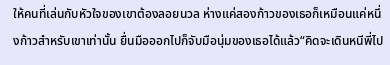ให้คนที่เล่นกับหัวใจของเขาต้องลอยนวล ห่างแค่สองก้าวของเธอก็เหมือนแค่หนึ่งก้าวสำหรับเขาเท่านั้น ยื่นมือออกไปก็จับมือนุ่มของเธอได้แล้ว“คิดจะเดินหนีพี่ไป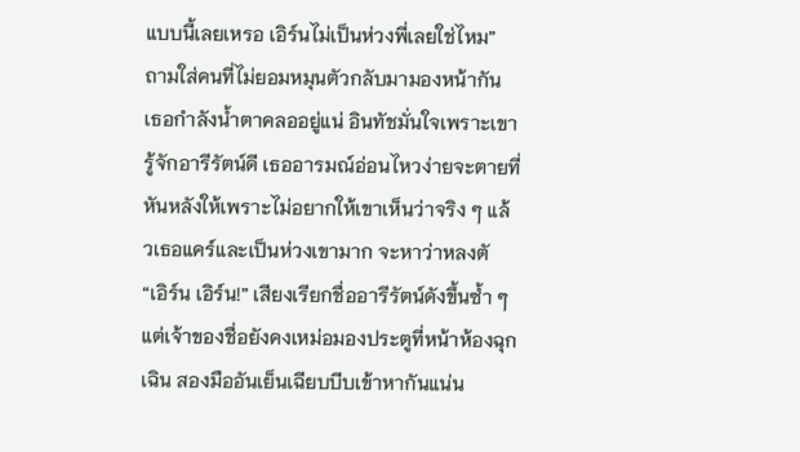แบบนี้เลยเหรอ เอิร์นไม่เป็นห่วงพี่เลยใช่ไหม” ถามใส่คนที่ไม่ยอมหมุนตัวกลับมามองหน้ากัน เธอกำลังน้ำตาคลออยู่แน่ อินทัชมั่นใจเพราะเขารู้จักอารีรัตน์ดี เธออารมณ์อ่อนไหวง่ายจะตายที่หันหลังให้เพราะไม่อยากให้เขาเห็นว่าจริง ๆ แล้วเธอแคร์และเป็นห่วงเขามาก จะหาว่าหลงตั
“เอิร์น เอิร์น!” เสียงเรียกชื่ออารีรัตน์ดังขึ้นซ้ำ ๆ แต่เจ้าของชื่อยังคงเหม่อมองประตูที่หน้าห้องฉุกเฉิน สองมืออันเย็นเฉียบบีบเข้าหากันแน่น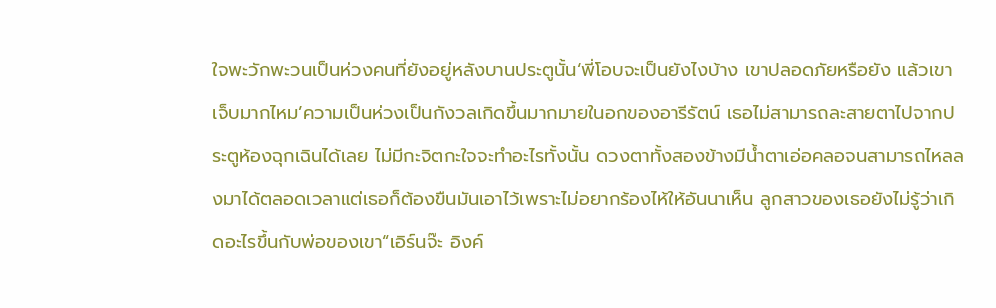ใจพะวักพะวนเป็นห่วงคนที่ยังอยู่หลังบานประตูนั้น‘พี่โอบจะเป็นยังไงบ้าง เขาปลอดภัยหรือยัง แล้วเขาเจ็บมากไหม’ความเป็นห่วงเป็นกังวลเกิดขึ้นมากมายในอกของอารีรัตน์ เธอไม่สามารถละสายตาไปจากประตูห้องฉุกเฉินได้เลย ไม่มีกะจิตกะใจจะทำอะไรทั้งนั้น ดวงตาทั้งสองข้างมีน้ำตาเอ่อคลอจนสามารถไหลลงมาได้ตลอดเวลาแต่เธอก็ต้องขืนมันเอาไว้เพราะไม่อยากร้องไห้ให้อันนาเห็น ลูกสาวของเธอยังไม่รู้ว่าเกิดอะไรขึ้นกับพ่อของเขา“เอิร์นจ๊ะ อิงค์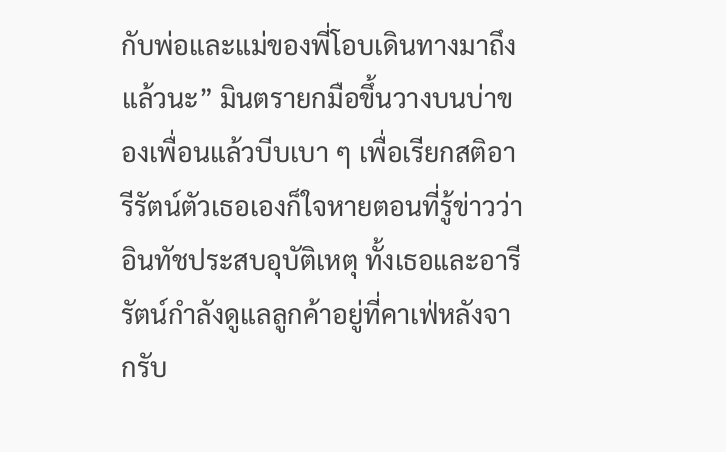กับพ่อและแม่ของพี่โอบเดินทางมาถึงแล้วนะ” มินตรายกมือขึ้นวางบนบ่าของเพื่อนแล้วบีบเบา ๆ เพื่อเรียกสติอารีรัตน์ตัวเธอเองก็ใจหายตอนที่รู้ข่าวว่าอินทัชประสบอุบัติเหตุ ทั้งเธอและอารีรัตน์กำลังดูแลลูกค้าอยู่ที่คาเฟ่หลังจากรับ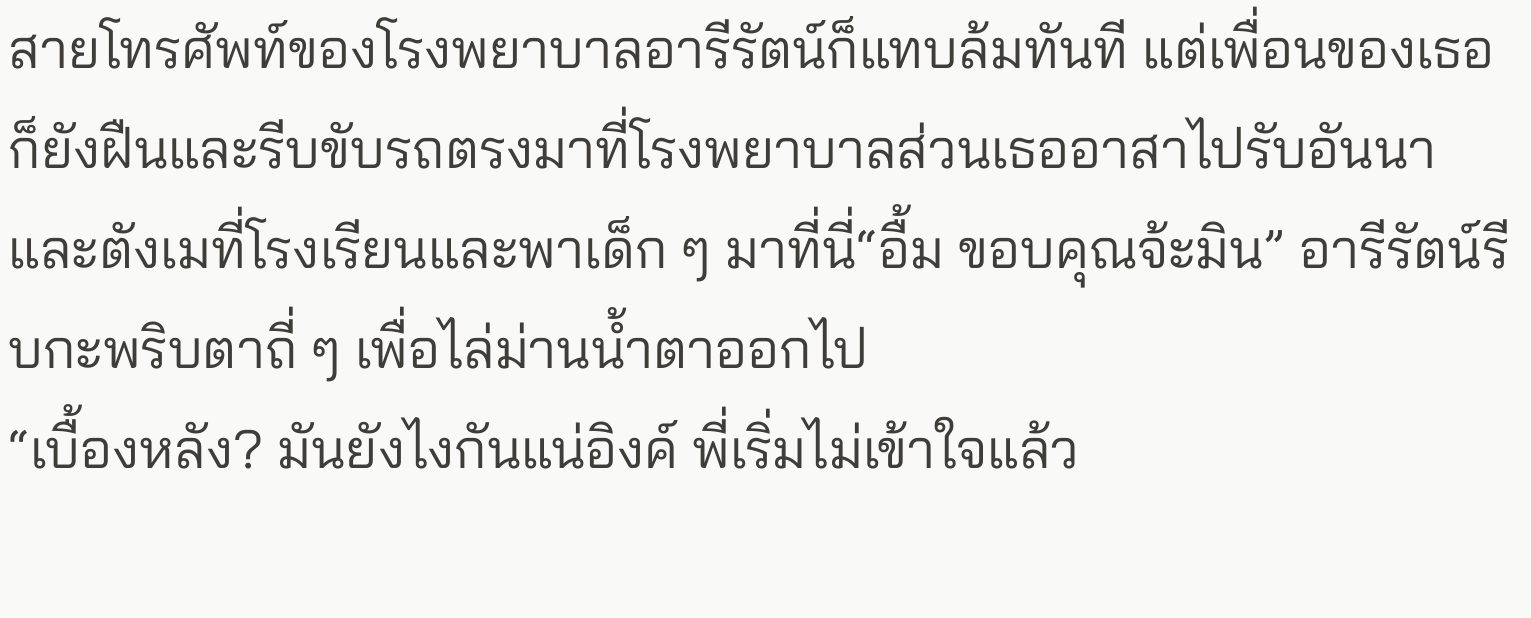สายโทรศัพท์ของโรงพยาบาลอารีรัตน์ก็แทบล้มทันที แต่เพื่อนของเธอก็ยังฝืนและรีบขับรถตรงมาที่โรงพยาบาลส่วนเธออาสาไปรับอันนาและตังเมที่โรงเรียนและพาเด็ก ๆ มาที่นี่“อื้ม ขอบคุณจ้ะมิน” อารีรัตน์รีบกะพริบตาถี่ ๆ เพื่อไล่ม่านน้ำตาออกไป
“เบื้องหลัง? มันยังไงกันแน่อิงค์ พี่เริ่มไม่เข้าใจแล้ว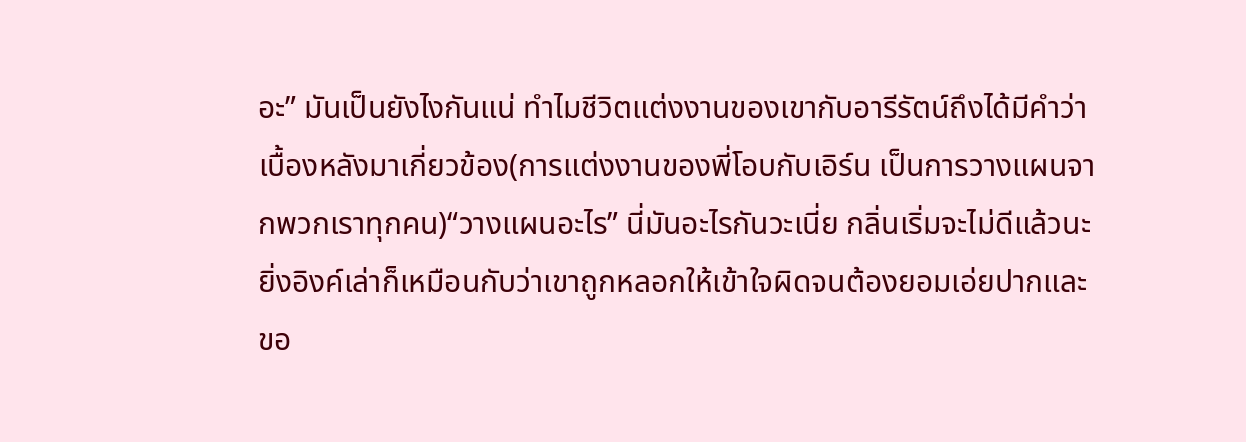อะ” มันเป็นยังไงกันแน่ ทำไมชีวิตแต่งงานของเขากับอารีรัตน์ถึงได้มีคำว่าเบื้องหลังมาเกี่ยวข้อง(การแต่งงานของพี่โอบกับเอิร์น เป็นการวางแผนจากพวกเราทุกคน)“วางแผนอะไร” นี่มันอะไรกันวะเนี่ย กลิ่นเริ่มจะไม่ดีแล้วนะยิ่งอิงค์เล่าก็เหมือนกับว่าเขาถูกหลอกให้เข้าใจผิดจนต้องยอมเอ่ยปากและขอ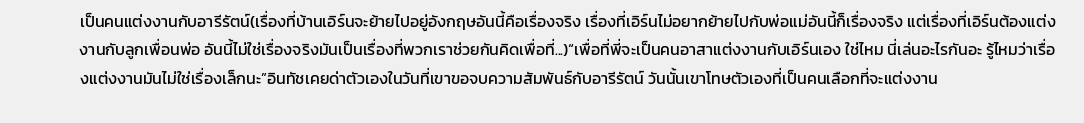เป็นคนแต่งงานกับอารีรัตน์(เรื่องที่บ้านเอิร์นจะย้ายไปอยู่อังกฤษอันนี้คือเรื่องจริง เรื่องที่เอิร์นไม่อยากย้ายไปกับพ่อแม่อันนี้ก็เรื่องจริง แต่เรื่องที่เอิร์นต้องแต่งงานกับลูกเพื่อนพ่อ อันนี้ไม่ใช่เรื่องจริงมันเป็นเรื่องที่พวกเราช่วยกันคิดเพื่อที่...)“เพื่อที่พี่จะเป็นคนอาสาแต่งงานกับเอิร์นเอง ใช่ไหม นี่เล่นอะไรกันอะ รู้ไหมว่าเรื่องแต่งงานมันไม่ใช่เรื่องเล็กนะ”อินทัชเคยด่าตัวเองในวันที่เขาขอจบความสัมพันธ์กับอารีรัตน์ วันนั้นเขาโทษตัวเองที่เป็นคนเลือกที่จะแต่งงาน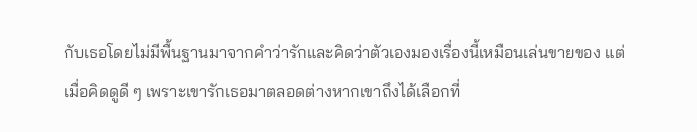กับเธอโดยไม่มีพื้นฐานมาจากคำว่ารักและคิดว่าตัวเองมองเรื่องนี้เหมือนเล่นขายของ แต่เมื่อคิดดูดี ๆ เพราะเขารักเธอมาตลอดต่างหากเขาถึงได้เลือกที่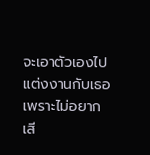จะเอาตัวเองไปแต่งงานกับเธอเพราะไม่อยากเสี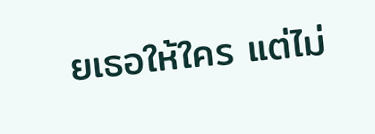ยเธอให้ใคร แต่ไม่